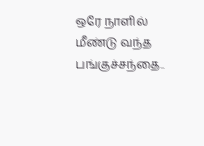ஒரே நாளில் மீண்டு வந்த பங்குச்சந்தை..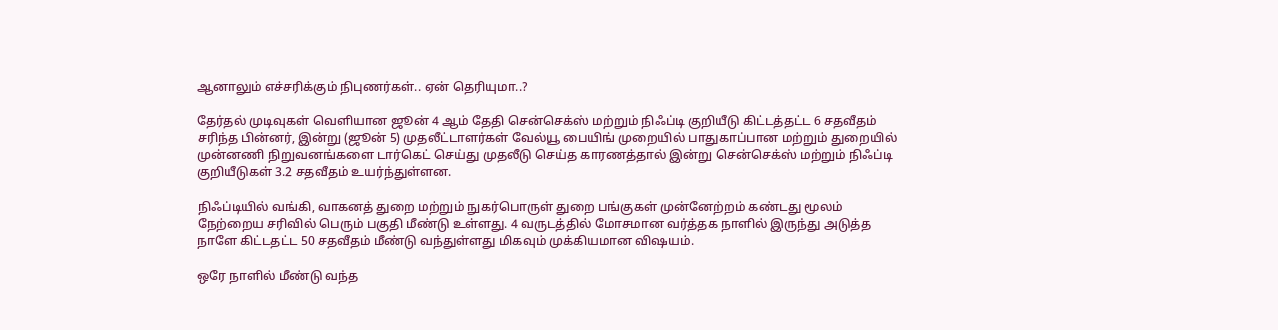ஆனாலும் எச்சரிக்கும் நிபுணர்கள்.. ஏன் தெரியுமா..?

தேர்தல் முடிவுகள் வெளியான ஜூன் 4 ஆம் தேதி சென்செக்ஸ் மற்றும் நிஃப்டி குறியீடு கிட்டத்தட்ட 6 சதவீதம் சரிந்த பின்னர், இன்று (ஜூன் 5) முதலீட்டாளர்கள் வேல்யூ பையிங் முறையில் பாதுகாப்பான மற்றும் துறையில் முன்னணி நிறுவனங்களை டார்கெட் செய்து முதலீடு செய்த காரணத்தால் இன்று சென்செக்ஸ் மற்றும் நிஃப்டி குறியீடுகள் 3.2 சதவீதம் உயர்ந்துள்ளன.

நிஃப்டியில் வங்கி, வாகனத் துறை மற்றும் நுகர்பொருள் துறை பங்குகள் முன்னேற்றம் கண்டது மூலம் நேற்றைய சரிவில் பெரும் பகுதி மீண்டு உள்ளது. 4 வருடத்தில் மோசமான வர்த்தக நாளில் இருந்து அடுத்த நாளே கிட்டதட்ட 50 சதவீதம் மீண்டு வந்துள்ளது மிகவும் முக்கியமான விஷயம்.

ஒரே நாளில் மீண்டு வந்த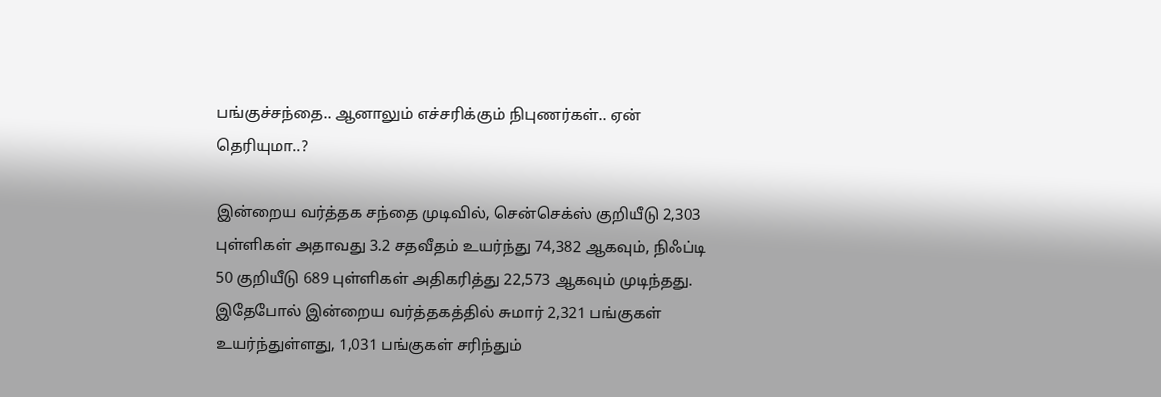பங்குச்சந்தை.. ஆனாலும் எச்சரிக்கும் நிபுணர்கள்.. ஏன் தெரியுமா..?

இன்றைய வர்த்தக சந்தை முடிவில், சென்செக்ஸ் குறியீடு 2,303 புள்ளிகள் அதாவது 3.2 சதவீதம் உயர்ந்து 74,382 ஆகவும், நிஃப்டி 50 குறியீடு 689 புள்ளிகள் அதிகரித்து 22,573 ஆகவும் முடிந்தது. இதேபோல் இன்றைய வர்த்தகத்தில் சுமார் 2,321 பங்குகள் உயர்ந்துள்ளது, 1,031 பங்குகள் சரிந்தும்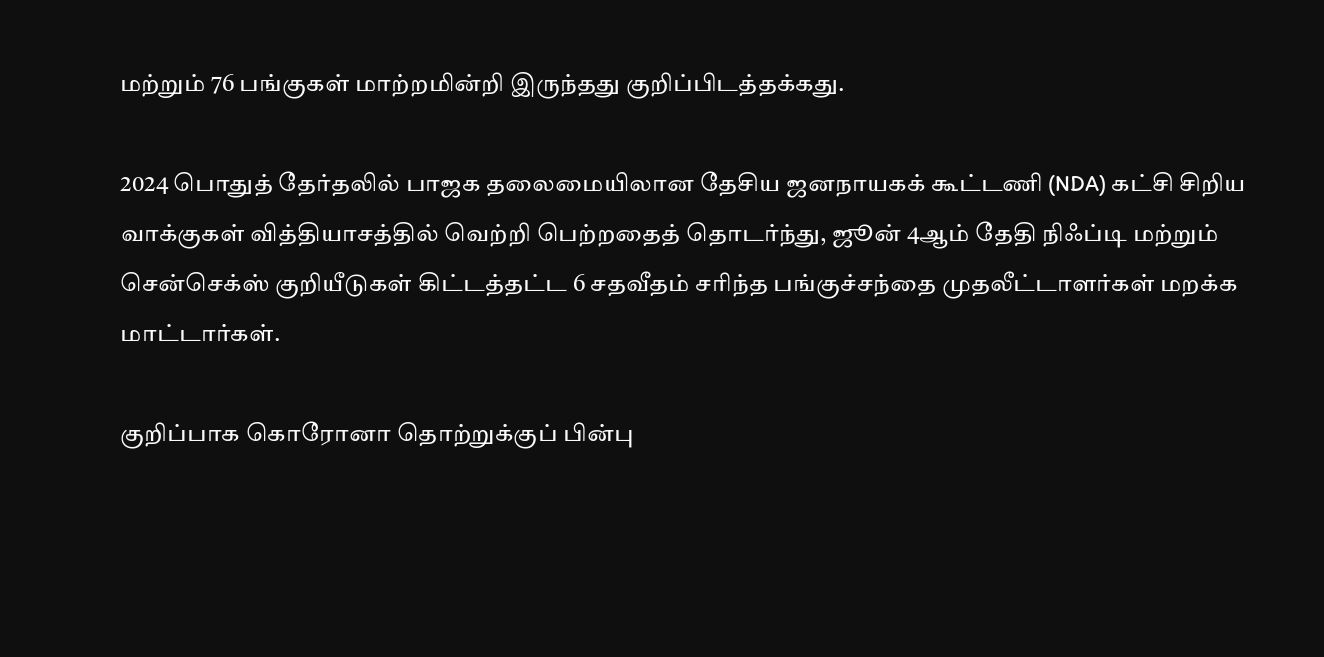மற்றும் 76 பங்குகள் மாற்றமின்றி இருந்தது குறிப்பிடத்தக்கது.

2024 பொதுத் தேர்தலில் பாஜக தலைமையிலான தேசிய ஜனநாயகக் கூட்டணி (NDA) கட்சி சிறிய வாக்குகள் வித்தியாசத்தில் வெற்றி பெற்றதைத் தொடர்ந்து, ஜூன் 4ஆம் தேதி நிஃப்டி மற்றும் சென்செக்ஸ் குறியீடுகள் கிட்டத்தட்ட 6 சதவீதம் சரிந்த பங்குச்சந்தை முதலீட்டாளர்கள் மறக்க மாட்டார்கள்.

குறிப்பாக கொரோனா தொற்றுக்குப் பின்பு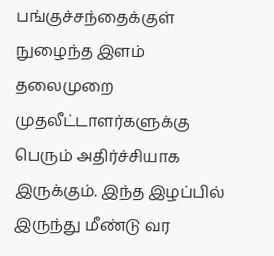பங்குச்சந்தைக்குள் நுழைந்த இளம் தலைமுறை முதலீட்டாளர்களுக்கு பெரும் அதிர்ச்சியாக இருக்கும். இந்த இழப்பில் இருந்து மீண்டு வர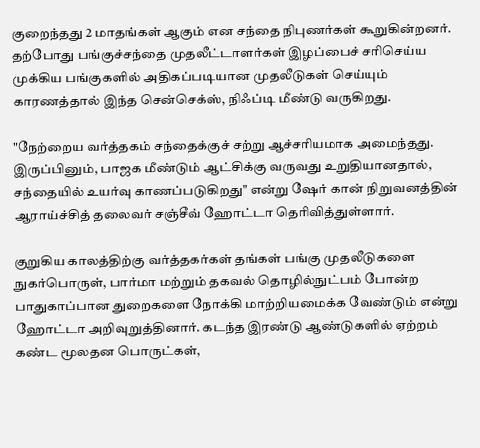குறைந்தது 2 மாதங்கள் ஆகும் என சந்தை நிபுணர்கள் கூறுகின்றனர். தற்போது பங்குச்சந்தை முதலீட்டாளர்கள் இழப்பைச் சரிசெய்ய முக்கிய பங்குகளில் அதிகப்படியான முதலீடுகள் செய்யும் காரணத்தால் இந்த சென்செக்ஸ், நிஃப்டி மீண்டு வருகிறது.

"நேற்றைய வர்த்தகம் சந்தைக்குச் சற்று ஆச்சரியமாக அமைந்தது. இருப்பினும், பாஜக மீண்டும் ஆட்சிக்கு வருவது உறுதியானதால், சந்தையில் உயர்வு காணப்படுகிறது" என்று ஷேர் கான் நிறுவனத்தின் ஆராய்ச்சித் தலைவர் சஞ்சீவ் ஹோட்டா தெரிவித்துள்ளார்.

குறுகிய காலத்திற்கு வர்த்தகர்கள் தங்கள் பங்கு முதலீடுகளை நுகர்பொருள், பார்மா மற்றும் தகவல் தொழில்நுட்பம் போன்ற பாதுகாப்பான துறைகளை நோக்கி மாற்றியமைக்க வேண்டும் என்று ஹோட்டா அறிவுறுத்தினார். கடந்த இரண்டு ஆண்டுகளில் ஏற்றம் கண்ட மூலதன பொருட்கள்,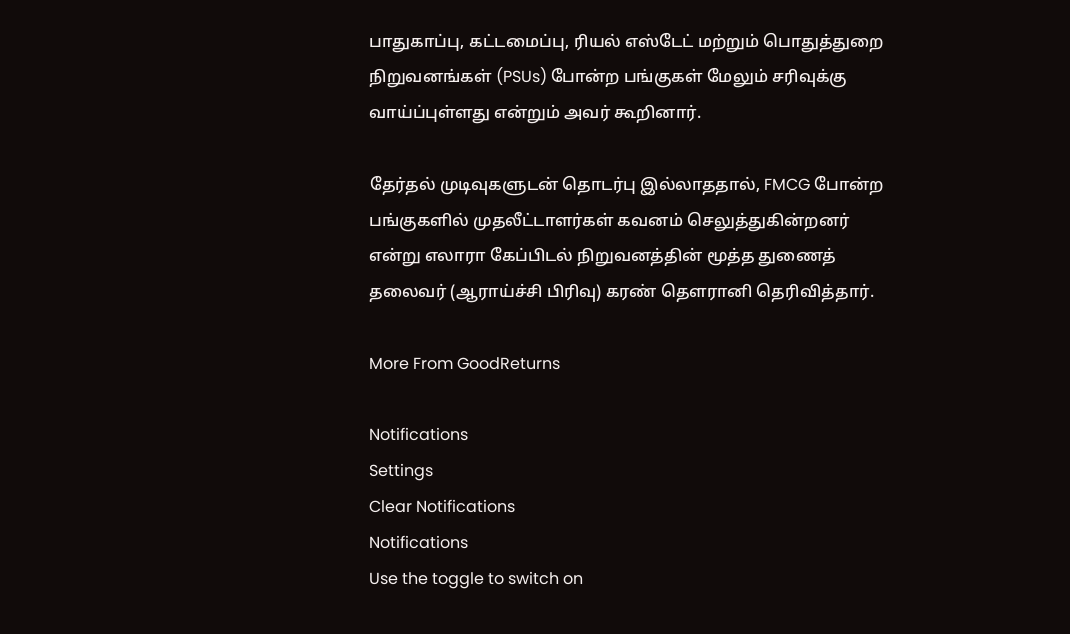பாதுகாப்பு, கட்டமைப்பு, ரியல் எஸ்டேட் மற்றும் பொதுத்துறை நிறுவனங்கள் (PSUs) போன்ற பங்குகள் மேலும் சரிவுக்கு வாய்ப்புள்ளது என்றும் அவர் கூறினார்.

தேர்தல் முடிவுகளுடன் தொடர்பு இல்லாததால், FMCG போன்ற பங்குகளில் முதலீட்டாளர்கள் கவனம் செலுத்துகின்றனர் என்று எலாரா கேப்பிடல் நிறுவனத்தின் மூத்த துணைத் தலைவர் (ஆராய்ச்சி பிரிவு) கரண் தௌரானி தெரிவித்தார்.

More From GoodReturns

Notifications
Settings
Clear Notifications
Notifications
Use the toggle to switch on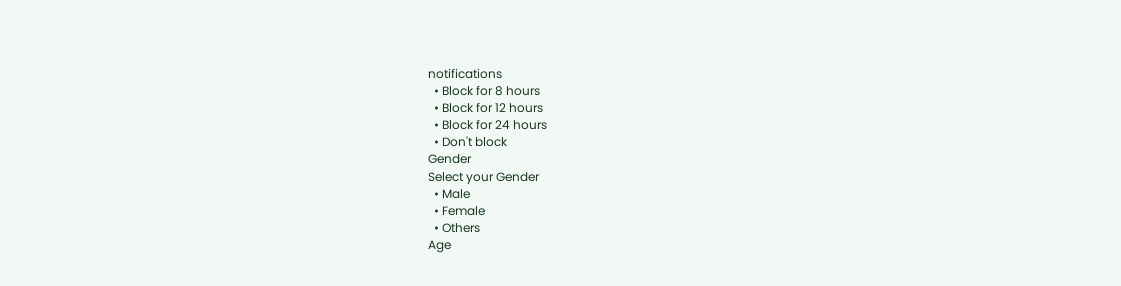notifications
  • Block for 8 hours
  • Block for 12 hours
  • Block for 24 hours
  • Don't block
Gender
Select your Gender
  • Male
  • Female
  • Others
Age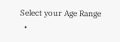Select your Age Range
  •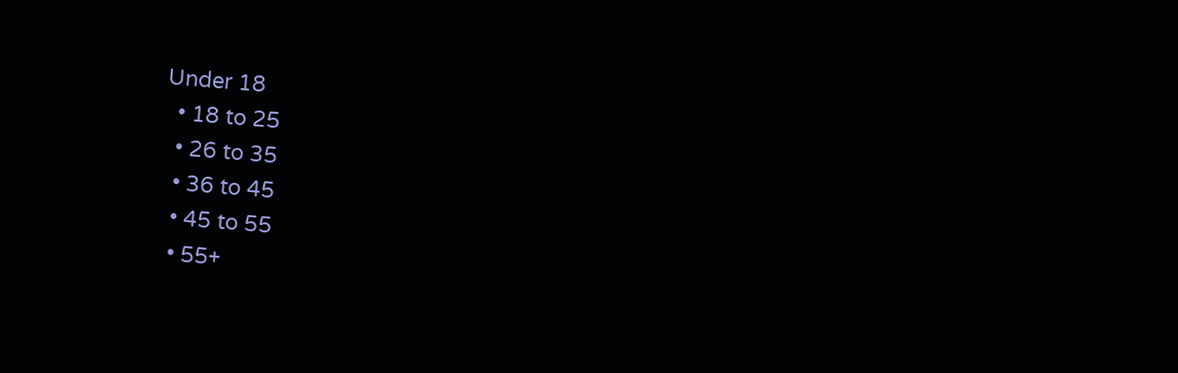Under 18
  • 18 to 25
  • 26 to 35
  • 36 to 45
  • 45 to 55
  • 55+